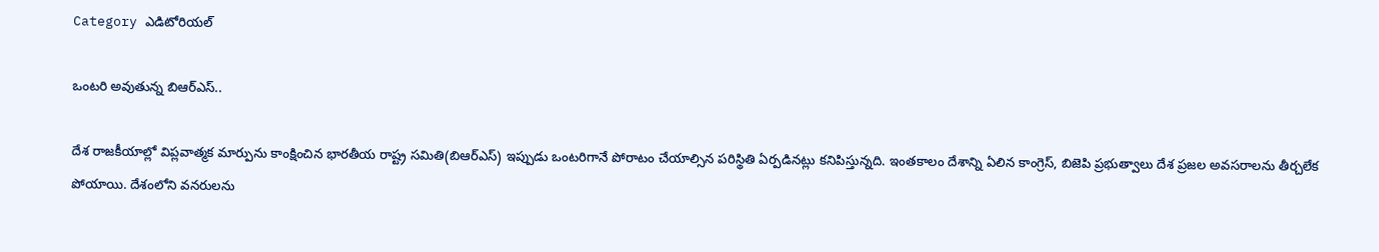Category ఎడిటోరియల్

ఒం‌టరి అవుతున్న బిఆర్‌ఎస్‌..

దేశ రాజకీయాల్లో విప్లవాత్మక మార్పును కాంక్షించిన భారతీయ రాష్ట్ర సమితి(బిఆర్‌ఎస్‌) ఇప్పుడు ఒంటరిగానే పోరాటం చేయాల్సిన పరిస్థితి ఏర్పడినట్లు కనిపిస్తున్నది. ఇంతకాలం దేశాన్ని ఏలిన కాంగ్రెస్‌, బిజెపి ప్రభుత్వాలు దేశ ప్రజల అవసరాలను తీర్చలేక పోయాయి. దేశంలోని వనరులను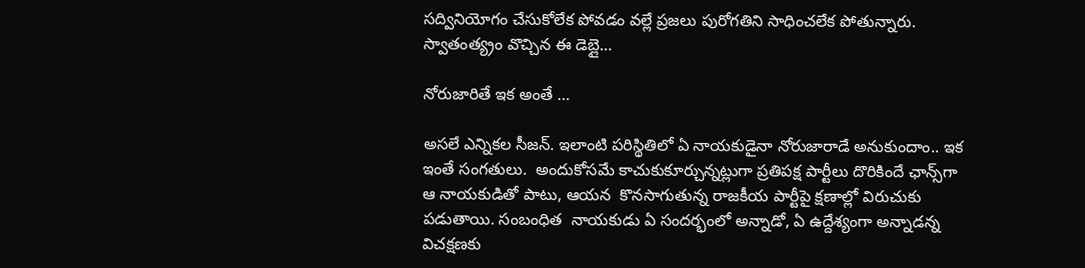సద్వినియోగం చేసుకోలేక పోవడం వల్లే ప్రజలు పురోగతిని సాధించలేక పోతున్నారు. స్వాతంత్య్రం వొచ్చిన ఈ డెబ్లై…

నోరుజారితే ఇక అంతే …

అసలే ఎన్నికల సీజన్‌. ఇలాంటి పరిస్థితిలో ఏ నాయకుడైనా నోరుజారాడే అనుకుందాం.. ఇక ఇంతే సంగతులు.  అందుకోసమే కాచుకుకూర్చున్నట్లుగా ప్రతిపక్ష పార్టీలు దొరికిందే ఛాన్స్‌గా ఆ నాయకుడితో పాటు, ఆయన  కొనసాగుతున్న రాజకీయ పార్టీపై క్షణాల్లో విరుచుకు పడుతాయి. సంబంధిత  నాయకుడు ఏ సందర్భంలో అన్నాడో, ఏ ఉద్దేశ్యంగా అన్నాడన్న విచక్షణకు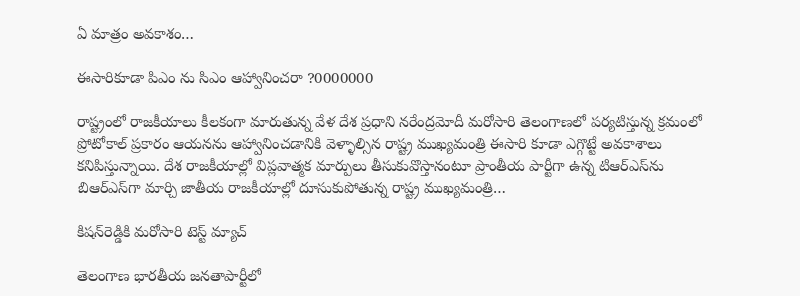ఏ మాత్రం అవకాశం…

ఈసారికూడా పిఎం ను సిఎం ఆహ్వానించరా ?0000000

రాష్ట్రంలో రాజకీయాలు కీలకంగా మారుతున్న వేళ దేశ ప్రధాని నరేంద్రమోదీ మరోసారి తెలంగాణలో పర్యటిస్తున్న క్రమంలో ప్రోటోకాల్‌ ‌ప్రకారం ఆయనను ఆహ్వానించడానికి వెళ్ళాల్సిన రాష్ట్ర ముఖ్యమంత్రి ఈసారి కూడా ఎగ్గొట్టే అవకాశాలు కనిపిస్తున్నాయి. దేశ రాజకీయాల్లో విప్లవాత్మక మార్పులు తీసుకువొస్తానంటూ ప్రాంతీయ పార్టీగా ఉన్న టిఆర్‌ఎస్‌ను బిఆర్‌ఎస్‌గా మార్చి జాతీయ రాజకీయాల్లో దూసుకుపోతున్న రాష్ట్ర ముఖ్యమంత్రి…

కిషన్‌రెడ్డికి మరోసారి టెస్ట్ ‌మ్యాచ్‌

తెలంగాణ భారతీయ జనతాపార్టీలో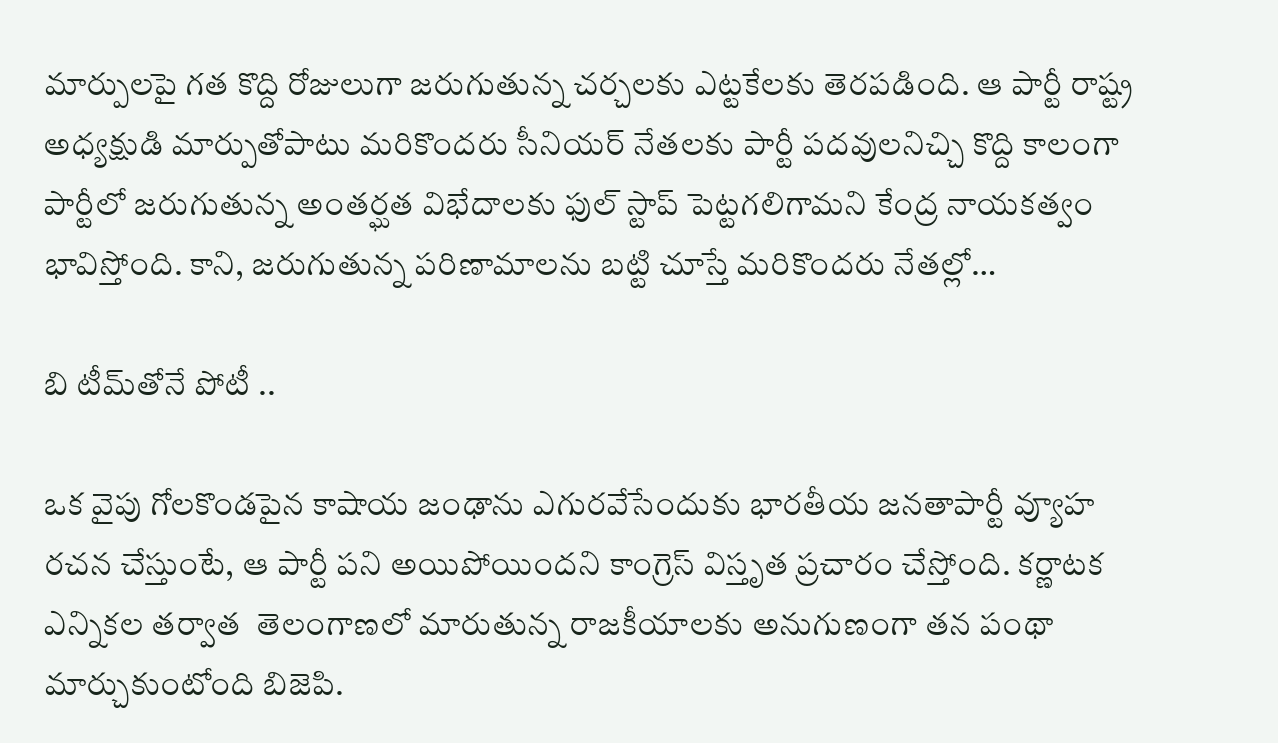మార్పులపై గత కొద్ది రోజులుగా జరుగుతున్న చర్చలకు ఎట్టకేలకు తెరపడింది. ఆ పార్టీ రాష్ట్ర అధ్యక్షుడి మార్పుతోపాటు మరికొందరు సీనియర్‌ ‌నేతలకు పార్టీ పదవులనిచ్చి కొద్ది కాలంగా పార్టీలో జరుగుతున్న అంతర్ఘత విభేదాలకు ఫుల్‌ ‌స్టాప్‌ ‌పెట్టగలిగామని కేంద్ర నాయకత్వం భావిస్తోంది. కాని, జరుగుతున్న పరిణామాలను బట్టి చూస్తే మరికొందరు నేతల్లో…

బి టీమ్‌తోనే పోటీ ..

ఒక వైపు గోలకొండపైన కాషాయ జంఢాను ఎగురవేసేందుకు భారతీయ జనతాపార్టీ వ్యూహ రచన చేస్తుంటే, ఆ పార్టీ పని అయిపోయిందని కాంగ్రెస్‌ ‌విస్తృత ప్రచారం చేస్తోంది. కర్ణాటక  ఎన్నికల తర్వాత  తెలంగాణలో మారుతున్న రాజకీయాలకు అనుగుణంగా తన పంథా మార్చుకుంటోంది బిజెపి.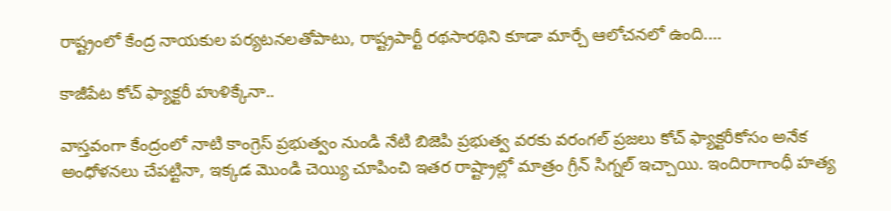రాష్ట్రంలో కేంద్ర నాయకుల పర్యటనలతోపాటు, రాష్ట్రపార్టీ రథసారథిని కూడా మార్చే ఆలోచనలో ఉంది.…

కాజీపేట కోచ్‌ ‌ఫ్యాక్టరీ హుళిక్కేనా..

వాస్తవంగా కేంద్రంలో నాటి కాంగ్రెస్‌ ‌ప్రభుత్వం నుండి నేటి బిజెపి ప్రభుత్వ వరకు వరంగల్‌ ‌ప్రజలు కోచ్‌ ‌ఫ్యాక్టరీకోసం అనేక అంధోళనలు చేపట్టినా, ఇక్కడ మొండి చెయ్యి చూపించి ఇతర రాష్ట్రాల్లో మాత్రం గ్రీన్‌ ‌సిగ్నల్‌ ఇచ్చాయి. ఇందిరాగాంధీ హత్య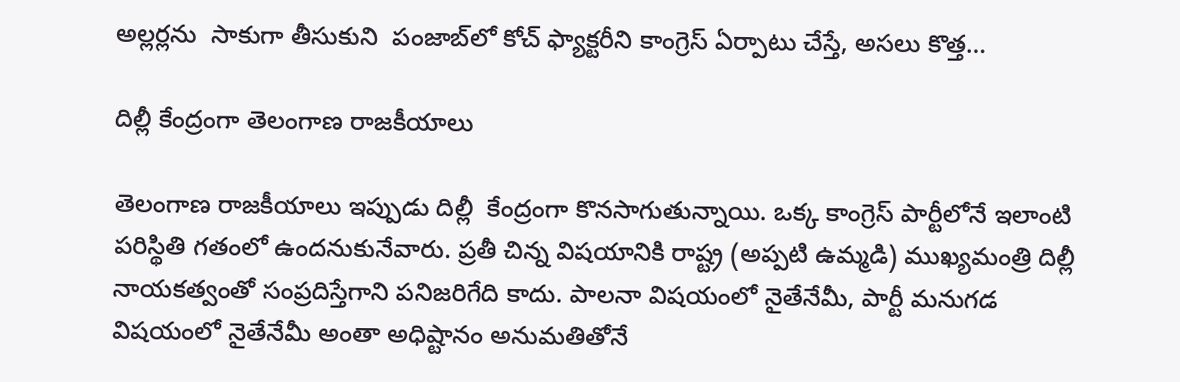అల్లర్లను  సాకుగా తీసుకుని  పంజాబ్‌లో కోచ్‌ ‌ఫ్యాక్టరీని కాంగ్రెస్‌ ఏర్పాటు చేస్తే, అసలు కొత్త…

దిల్లీ కేంద్రంగా తెలంగాణ రాజకీయాలు

తెలంగాణ రాజకీయాలు ఇప్పుడు దిల్లీ  కేంద్రంగా కొనసాగుతున్నాయి. ఒక్క కాంగ్రెస్‌ ‌పార్టీలోనే ఇలాంటి పరిస్థితి గతంలో ఉందనుకునేవారు. ప్రతీ చిన్న విషయానికి రాష్ట్ర (అప్పటి ఉమ్మడి) ముఖ్యమంత్రి దిల్లీ నాయకత్వంతో సంప్రదిస్తేగాని పనిజరిగేది కాదు. పాలనా విషయంలో నైతేనేమీ, పార్టీ మనుగడ విషయంలో నైతేనేమీ అంతా అధిష్టానం అనుమతితోనే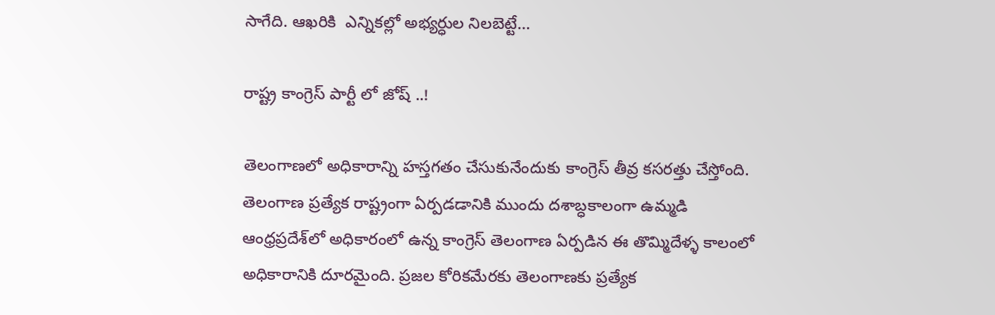సాగేది. ఆఖరికి  ఎన్నికల్లో అభ్యర్ధుల నిలబెట్టే…

రాష్ట్ర కాంగ్రెస్‌ ‌పార్టీ లో జోష్‌ ..!

తెలంగాణలో అధికారాన్ని హస్తగతం చేసుకునేందుకు కాంగ్రెస్‌ ‌తీవ్ర కసరత్తు చేస్తోంది. తెలంగాణ ప్రత్యేక రాష్ట్రంగా ఏర్పడడానికి ముందు దశాబ్ధకాలంగా ఉమ్మడి ఆంధ్రప్రదేశ్‌లో అధికారంలో ఉన్న కాంగ్రెస్‌ ‌తెలంగాణ ఏర్పడిన ఈ తొమ్మిదేళ్ళ కాలంలో అధికారానికి దూరమైంది. ప్రజల కోరికమేరకు తెలంగాణకు ప్రత్యేక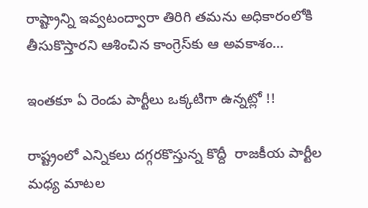రాష్ట్రాన్ని ఇవ్వటంద్వారా తిరిగి తమను అధికారంలోకి తీసుకొస్తారని ఆశించిన కాంగ్రెస్‌కు ఆ అవకాశం…

ఇం‌తకూ ఏ రెండు పార్టీలు ఒక్కటిగా ఉన్నట్లో !!

రాష్ట్రంలో ఎన్నికలు దగ్గరకొస్తున్న కొద్దీ  రాజకీయ పార్టీల మధ్య మాటల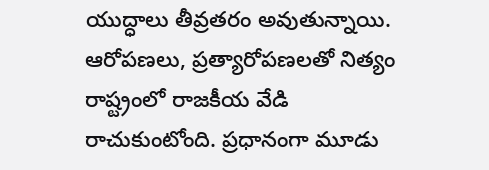యుద్ధాలు తీవ్రతరం అవుతున్నాయి. ఆరోపణలు, ప్రత్యారోపణలతో నిత్యం రాష్ట్రంలో రాజకీయ వేడి రాచుకుంటోంది. ప్రధానంగా మూడు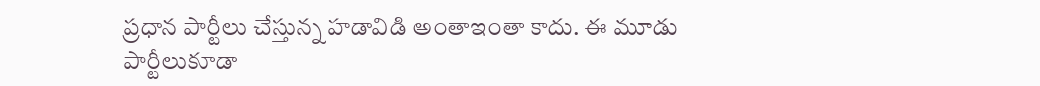ప్రధాన పార్టీలు చేస్తున్న హడావిడి అంతాఇంతా కాదు. ఈ మూడు పార్టీలుకూడా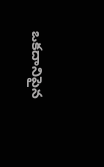ఒకదానిపైన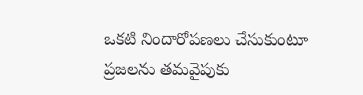ఒకటి నిందారోపణలు చేసుకుంటూ ప్రజలను తమవైపుకు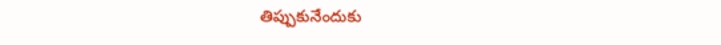తిప్పుకునేందుకు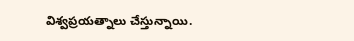విశ్వప్రయత్నాలు చేస్తున్నాయి.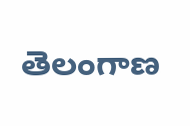తెలంగాణ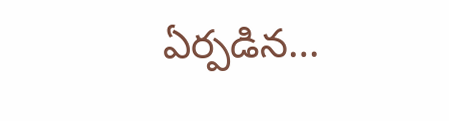ఏర్పడిన…